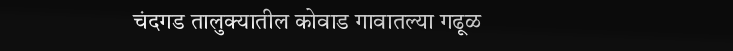चंदगड तालुक्यातील कोवाड गावातल्या गढूळ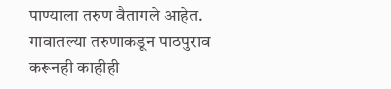पाण्याला तरुण वैतागले आहेत. गावातल्या तरुणाकडून पाठपुराव करूनही काहीही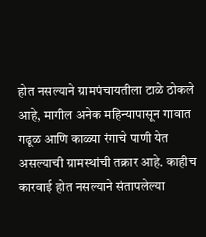होत नसल्याने ग्रामपंचायतीला टाळे ठोकले आहे, मागील अनेक महिन्यापासून गावात गढूळ आणि काळ्या रंगाचे पाणी येत असल्याची ग्रामस्थांची तक्रार आहे. काहीच कारवाई होत नसल्याने संतापलेल्या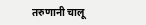तरुणानी चालू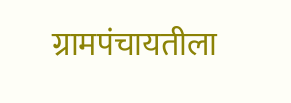ग्रामपंचायतीला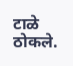टाळे ठोकले.